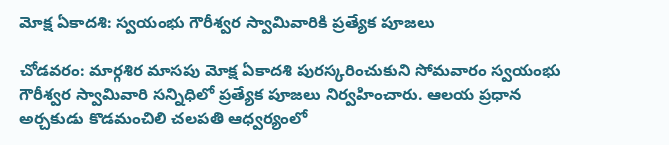మోక్ష ఏకాదశి: స్వయంభు గౌరీశ్వర స్వామివారికి ప్రత్యేక పూజలు

చోడవరం: మార్గశిర మాసపు మోక్ష ఏకాదశి పురస్కరించుకుని సోమవారం స్వయంభు గౌరీశ్వర స్వామివారి సన్నిధిలో ప్రత్యేక పూజలు నిర్వహించారు. ఆలయ ప్రధాన అర్చకుడు కొడమంచిలి చలపతి ఆధ్వర్యంలో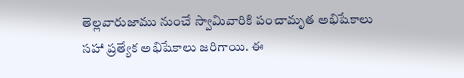తెల్లవారుజాము నుంచే స్వామివారికి పంచామృత అభిషేకాలు సహా ప్రత్యేక అభిషేకాలు జరిగాయి. ఈ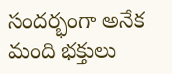సందర్భంగా అనేక మంది భక్తులు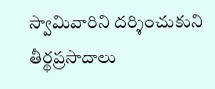స్వామివారిని దర్శించుకుని తీర్థప్రసాదాలు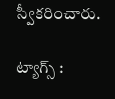స్వీకరించారు.

ట్యాగ్స్ :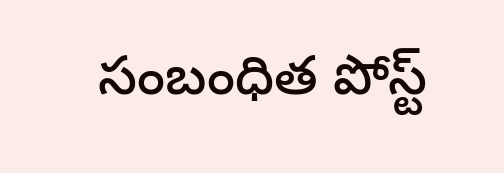సంబంధిత పోస్ట్